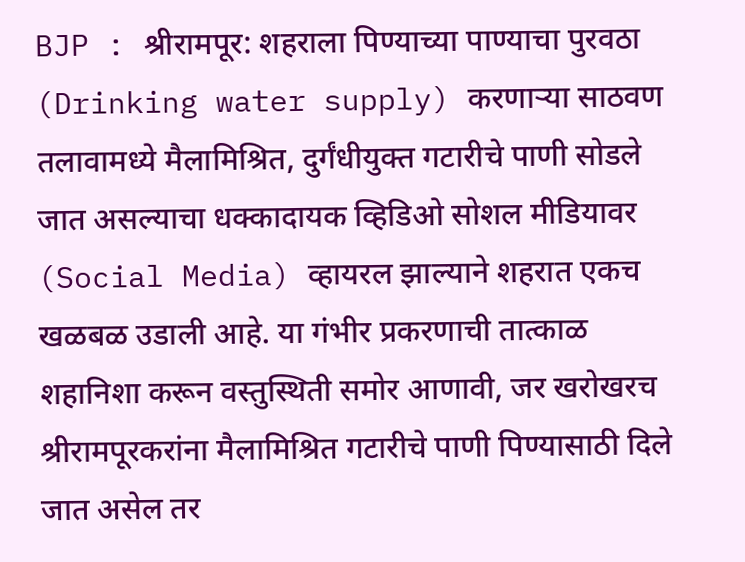BJP : श्रीरामपूर: शहराला पिण्याच्या पाण्याचा पुरवठा (Drinking water supply) करणाऱ्या साठवण तलावामध्ये मैलामिश्रित, दुर्गंधीयुक्त गटारीचे पाणी सोडले जात असल्याचा धक्कादायक व्हिडिओ सोशल मीडियावर (Social Media) व्हायरल झाल्याने शहरात एकच खळबळ उडाली आहे. या गंभीर प्रकरणाची तात्काळ शहानिशा करून वस्तुस्थिती समोर आणावी, जर खरोखरच श्रीरामपूरकरांना मैलामिश्रित गटारीचे पाणी पिण्यासाठी दिले जात असेल तर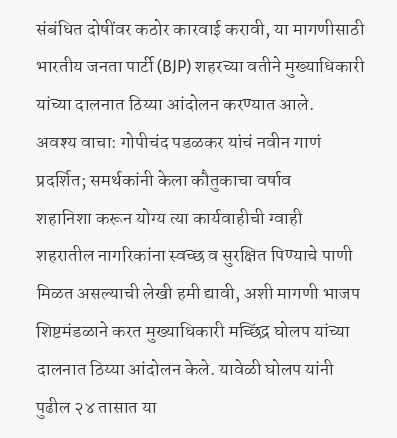संबंधित दोषींवर कठोर कारवाई करावी, या मागणीसाठी भारतीय जनता पार्टी (BJP) शहरच्या वतीने मुख्याधिकारी यांच्या दालनात ठिय्या आंदोलन करण्यात आले.
अवश्य वाचा: गोपीचंद पडळकर यांचं नवीन गाणं प्रदर्शित; समर्थकांनी केला कौतुकाचा वर्षाव
शहानिशा करून योग्य त्या कार्यवाहीची ग्वाही
शहरातील नागरिकांना स्वच्छ व सुरक्षित पिण्याचे पाणी मिळत असल्याची लेखी हमी द्यावी, अशी मागणी भाजप शिष्टमंडळाने करत मुख्याधिकारी मच्छिंद्र घोलप यांच्या दालनात ठिय्या आंदोलन केले. यावेळी घोलप यांनी पुढील २४ तासात या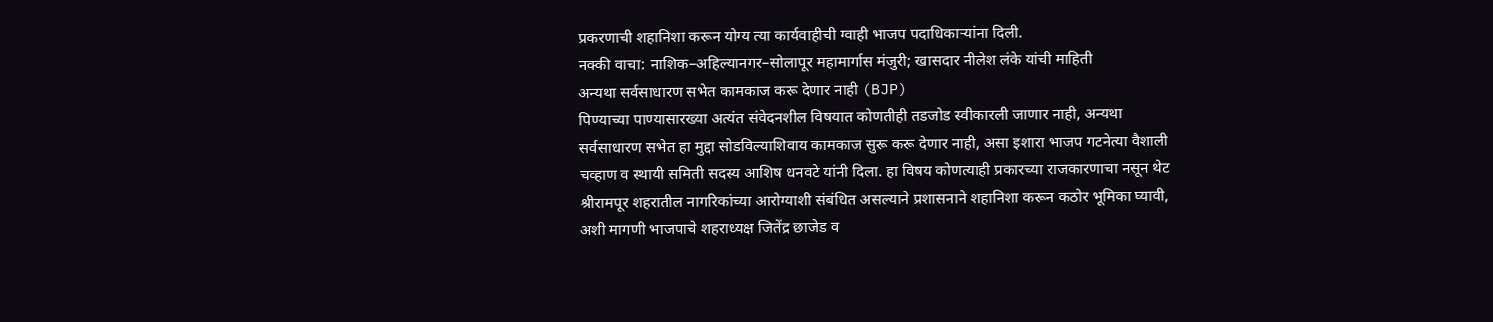प्रकरणाची शहानिशा करून योग्य त्या कार्यवाहीची ग्वाही भाजप पदाधिकाऱ्यांना दिली.
नक्की वाचा: नाशिक–अहिल्यानगर–सोलापूर महामार्गास मंजुरी; खासदार नीलेश लंके यांची माहिती
अन्यथा सर्वसाधारण सभेत कामकाज करू देणार नाही (BJP)
पिण्याच्या पाण्यासारख्या अत्यंत संवेदनशील विषयात कोणतीही तडजोड स्वीकारली जाणार नाही, अन्यथा सर्वसाधारण सभेत हा मुद्दा सोडविल्याशिवाय कामकाज सुरू करू देणार नाही, असा इशारा भाजप गटनेत्या वैशाली चव्हाण व स्थायी समिती सदस्य आशिष धनवटे यांनी दिला. हा विषय कोणत्याही प्रकारच्या राजकारणाचा नसून थेट श्रीरामपूर शहरातील नागरिकांच्या आरोग्याशी संबंधित असल्याने प्रशासनाने शहानिशा करून कठोर भूमिका घ्यावी, अशी मागणी भाजपाचे शहराध्यक्ष जितेंद्र छाजेड व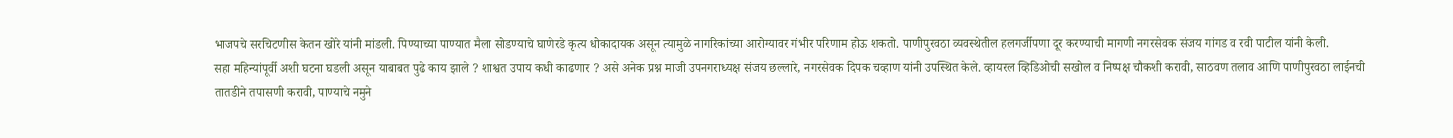भाजपचे सरचिटणीस केतन खोरे यांनी मांडली. पिण्याच्या पाण्यात मैला सोडण्याचे घाणेरडे कृत्य धोकादायक असून त्यामुळे नागरिकांच्या आरोग्यावर गंभीर परिणाम होऊ शकतो. पाणीपुरवठा व्यवस्थेतील हलगर्जीपणा दूर करण्याची मागणी नगरसेवक संजय गांगड व रवी पाटील यांनी केली.
सहा महिन्यांपूर्वी अशी घटना घडली असून याबाबत पुढे काय झाले ? शाश्वत उपाय कधी काढणार ? असे अनेक प्रश्न माजी उपनगराध्यक्ष संजय छल्लारे, नगरसेवक दिपक चव्हाण यांनी उपस्थित केले. व्हायरल व्हिडिओची सखोल व निष्पक्ष चौकशी करावी, साठवण तलाव आणि पाणीपुरवठा लाईनची तातडीने तपासणी करावी, पाण्याचे नमुने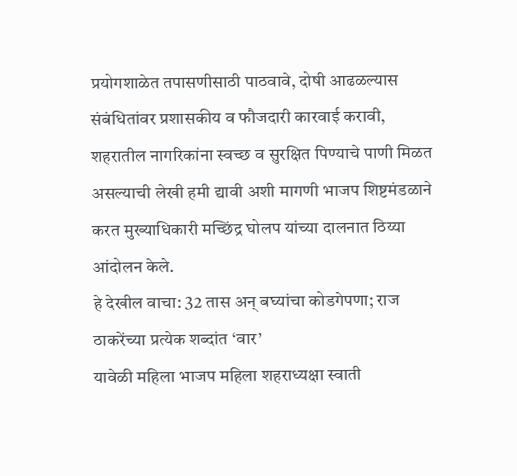प्रयोगशाळेत तपासणीसाठी पाठवावे, दोषी आढळल्यास संबंधितांवर प्रशासकीय व फौजदारी कारवाई करावी, शहरातील नागरिकांना स्वच्छ व सुरक्षित पिण्याचे पाणी मिळत असल्याची लेखी हमी द्यावी अशी मागणी भाजप शिष्टमंडळाने करत मुख्याधिकारी मच्छिंद्र घोलप यांच्या दालनात ठिय्या आंदोलन केले.
हे देखील वाचा: 32 तास अन् बघ्यांचा कोडगेपणा; राज ठाकरेंच्या प्रत्येक शब्दांत ‘वार’
यावेळी महिला भाजप महिला शहराध्यक्षा स्वाती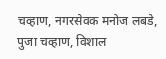चव्हाण, नगरसेवक मनोज लबडे, पुजा चव्हाण, विशाल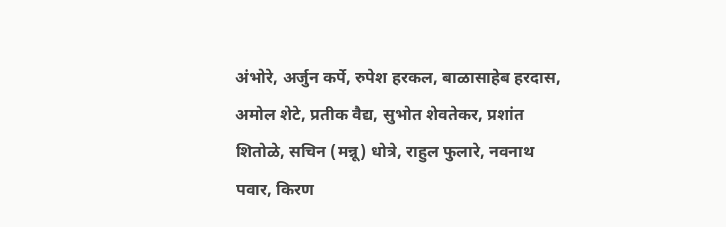अंभोरे, अर्जुन कर्पे, रुपेश हरकल, बाळासाहेब हरदास, अमोल शेटे, प्रतीक वैद्य, सुभोत शेवतेकर, प्रशांत शितोळे, सचिन (मन्नू) धोत्रे, राहुल फुलारे, नवनाथ पवार, किरण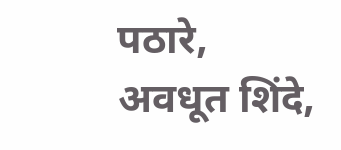पठारे, अवधूत शिंदे,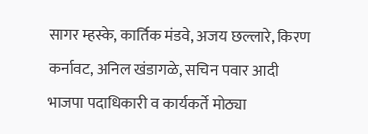सागर म्हस्के, कार्तिक मंडवे, अजय छल्लारे, किरण कर्नावट, अनिल खंडागळे, सचिन पवार आदी भाजपा पदाधिकारी व कार्यकर्ते मोठ्या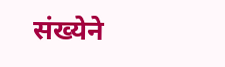संख्येने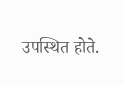उपस्थित होते.